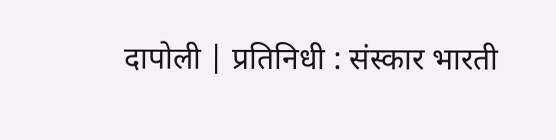दापोली | प्रतिनिधी : संस्कार भारती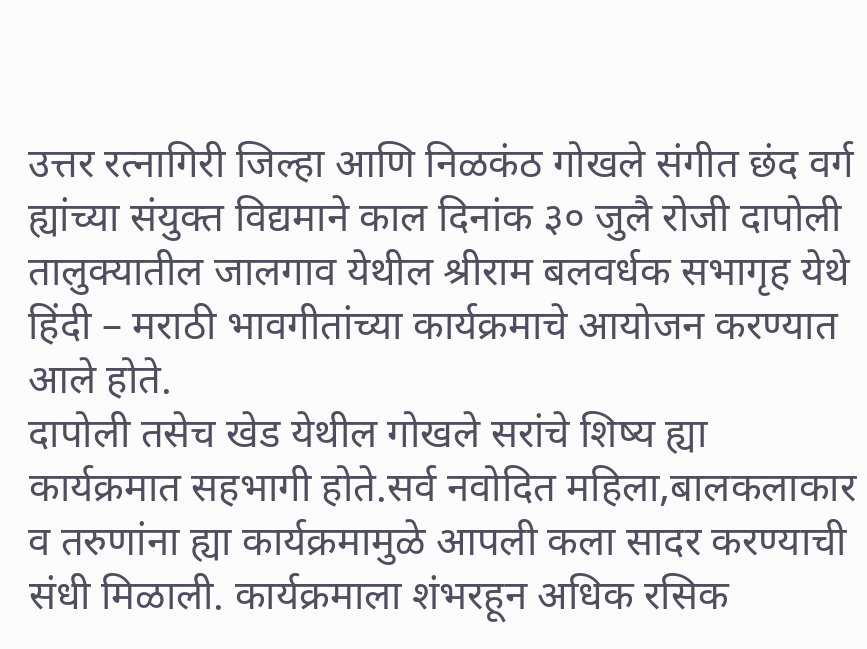उत्तर रत्नागिरी जिल्हा आणि निळकंठ गोखले संगीत छंद वर्ग ह्यांच्या संयुक्त विद्यमाने काल दिनांक ३० जुलै रोजी दापोली तालुक्यातील जालगाव येथील श्रीराम बलवर्धक सभागृह येथे हिंदी – मराठी भावगीतांच्या कार्यक्रमाचे आयोजन करण्यात आले होते.
दापोली तसेच खेड येथील गोखले सरांचे शिष्य ह्या कार्यक्रमात सहभागी होते.सर्व नवोदित महिला,बालकलाकार व तरुणांना ह्या कार्यक्रमामुळे आपली कला सादर करण्याची संधी मिळाली. कार्यक्रमाला शंभरहून अधिक रसिक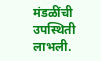मंडळींची उपस्थिती लाभली.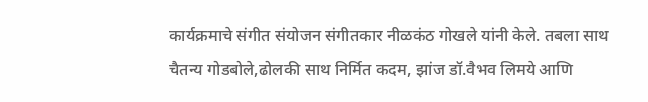कार्यक्रमाचे संगीत संयोजन संगीतकार नीळकंठ गोखले यांनी केले. तबला साथ चैतन्य गोडबोले,ढोलकी साथ निर्मित कदम, झांज डॉ.वैभव लिमये आणि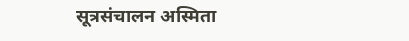सूत्रसंचालन अस्मिता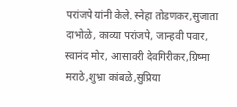परांजपे यांनी केले. स्नेहा तोडणकर,सुजाता दाभोळे, काव्या परांजपे, जान्हवी पवार, स्वानंद मोर, आसावरी देवगिरीकर,ग्रिष्मा मराठे,शुभ्रा कांबळे,सुप्रिया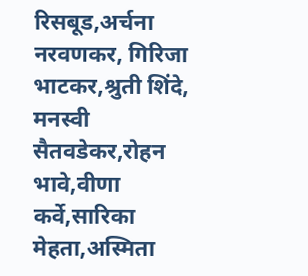रिसबूड,अर्चना नरवणकर, गिरिजा भाटकर,श्रुती शिंदे, मनस्वी सैतवडेकर,रोहन भावे,वीणा कर्वे,सारिका मेहता,अस्मिता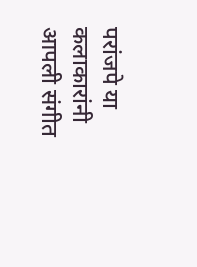परांजपे या कलाकारांनी आपली संगीत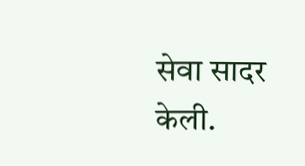सेवा सादर केली.